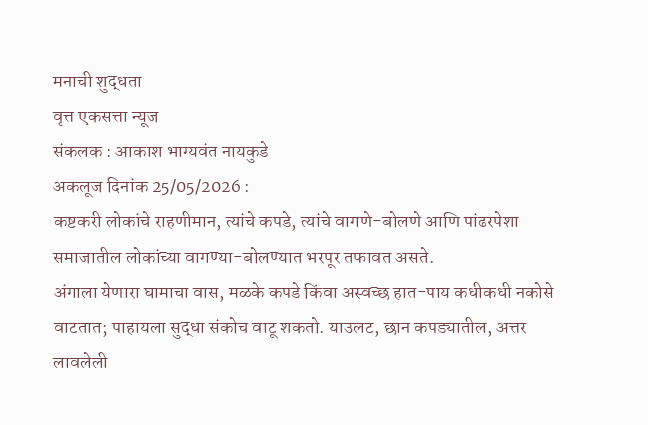मनाची शुद्धता
वृत्त एकसत्ता न्यूज
संकलक : आकाश भाग्यवंत नायकुडे
अकलूज दिनांक 25/05/2026 :
कष्टकरी लोकांचे राहणीमान, त्यांचे कपडे, त्यांचे वागणे-बोलणे आणि पांढरपेशा समाजातील लोकांच्या वागण्या-बोलण्यात भरपूर तफावत असते.
अंगाला येणारा घामाचा वास, मळके कपडे किंवा अस्वच्छ हात-पाय कधीकधी नकोसे वाटतात; पाहायला सुद्धा संकोच वाटू शकतो. याउलट, छान कपड्यातील, अत्तर लावलेली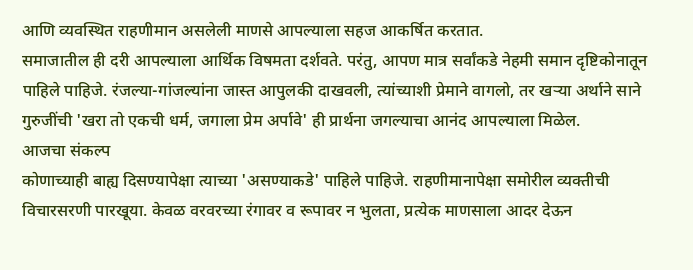आणि व्यवस्थित राहणीमान असलेली माणसे आपल्याला सहज आकर्षित करतात.
समाजातील ही दरी आपल्याला आर्थिक विषमता दर्शवते. परंतु, आपण मात्र सर्वांकडे नेहमी समान दृष्टिकोनातून पाहिले पाहिजे. रंजल्या-गांजल्यांना जास्त आपुलकी दाखवली, त्यांच्याशी प्रेमाने वागलो, तर खऱ्या अर्थाने साने गुरुजींची 'खरा तो एकची धर्म, जगाला प्रेम अर्पावे' ही प्रार्थना जगल्याचा आनंद आपल्याला मिळेल.
आजचा संकल्प
कोणाच्याही बाह्य दिसण्यापेक्षा त्याच्या 'असण्याकडे' पाहिले पाहिजे. राहणीमानापेक्षा समोरील व्यक्तीची विचारसरणी पारखूया. केवळ वरवरच्या रंगावर व रूपावर न भुलता, प्रत्येक माणसाला आदर देऊन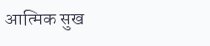आत्मिक सुख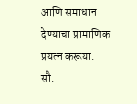आणि समाधान देण्याचा प्रामाणिक प्रयत्न करूया.
सौ.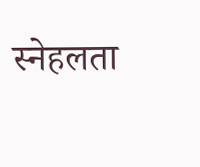स्नेहलता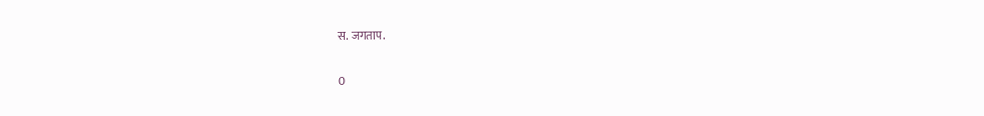स. जगताप.

0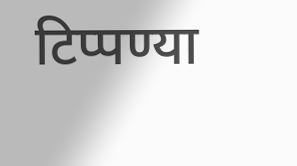टिप्पण्या